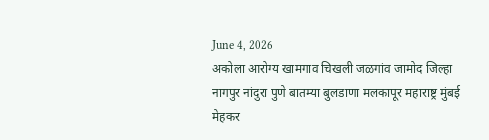June 4, 2026
अकोला आरोग्य खामगाव चिखली जळगांव जामोद जिल्हा नागपुर नांदुरा पुणे बातम्या बुलडाणा मलकापूर महाराष्ट्र मुंबई मेहकर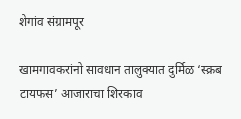शेगांव संग्रामपूर

खामगावकरांनो सावधान तालुक्यात दुर्मिळ ‘स्क्रब टायफस’ आजाराचा शिरकाव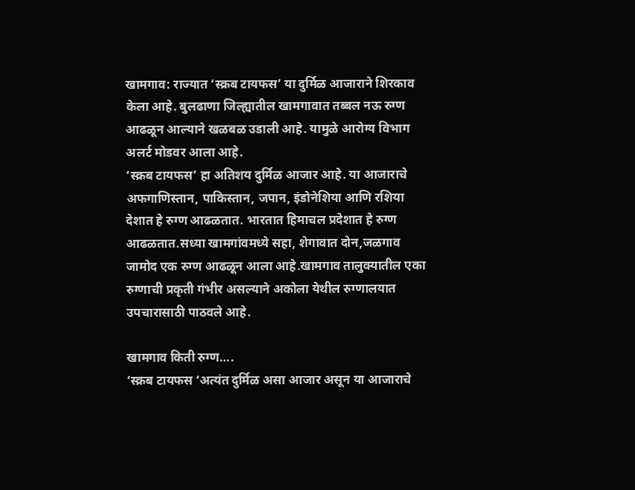खामगाव: राज्यात ‘स्क्रब टायफस’ या दुर्मिळ आजाराने शिरकाव केला आहे. बुलढाणा जिल्ह्यातील खामगावात तब्बल नऊ रुग्ण आढळून आल्याने खळबळ उडाली आहे. यामुळे आरोग्य विभाग अलर्ट मोडवर आला आहे.
‘स्क्रब टायफस’ हा अतिशय दुर्मिळ आजार आहे. या आजाराचे अफगाणिस्तान, पाकिस्तान, जपान, इंडोनेशिया आणि रशिया देशात हे रुग्ण आढळतात. भारतात हिमाचल प्रदेशात हे रुग्ण आढळतात.सध्या खामगांवमध्ये सहा, शेगावात दोन,जळगाव जामोद एक रुग्ण आढळून आला आहे.खामगाव तालुक्यातील एका रुग्णाची प्रकृती गंभीर असल्याने अकोला येथील रुग्णालयात उपचारासाठी पाठवले आहे.

खामगाव किती रुग्ण….
‘स्क्रब टायफस ‘अत्यंत दुर्मिळ असा आजार असून या आजाराचे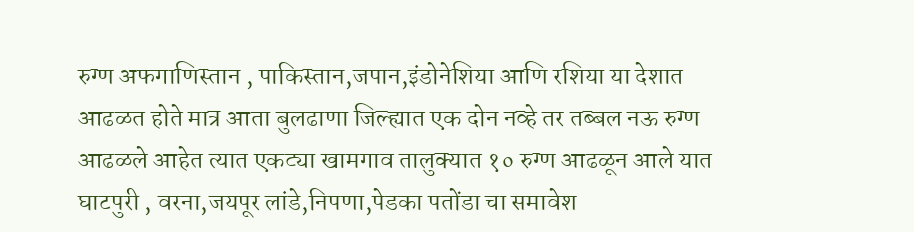रुग्ण अफगाणिस्तान , पाकिस्तान,जपान,इंडोनेशिया आणि रशिया या देशात आढळत होते मात्र आता बुलढाणा जिल्ह्यात एक दोन नव्हे तर तब्बल नऊ रुग्ण आढळले आहेत त्यात एकट्या खामगाव तालुक्यात १० रुग्ण आढळून आले यात घाटपुरी , वरना,जयपूर लांडे,निपणा,पेडका पतोंडा चा समावेश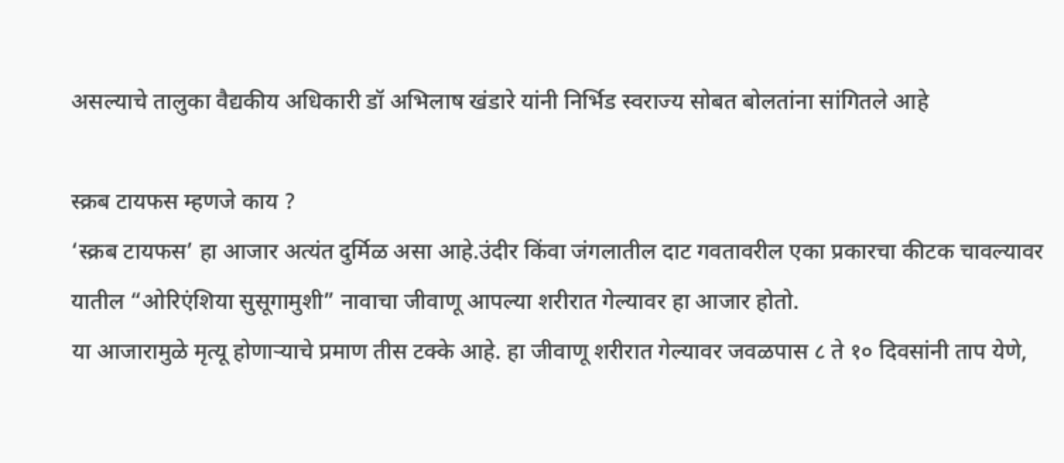असल्याचे तालुका वैद्यकीय अधिकारी डॉ अभिलाष खंडारे यांनी निर्भिड स्वराज्य सोबत बोलतांना सांगितले आहे

स्क्रब टायफस म्हणजे काय ?
‘स्क्रब टायफस’ हा आजार अत्यंत दुर्मिळ असा आहे.उंदीर किंवा जंगलातील दाट गवतावरील एका प्रकारचा कीटक चावल्यावर यातील “ओरिएंशिया सुसूगामुशी” नावाचा जीवाणू आपल्या शरीरात गेल्यावर हा आजार होतो.
या आजारामुळे मृत्यू होणाऱ्याचे प्रमाण तीस टक्के आहे. हा जीवाणू शरीरात गेल्यावर जवळपास ८ ते १० दिवसांनी ताप येणे,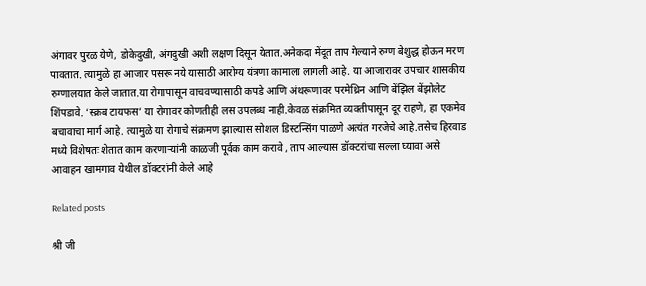अंगावर पुरळ येणे, डोकेदुखी, अंगदुखी अशी लक्षण दिसून येतात.अनेकदा मेंदूत ताप गेल्याने रुग्ण बेशुद्ध होऊन मरण पावतात. त्यामुळे हा आजार पसरू नये यासाठी आरोग्य यंत्रणा कामाला लागली आहे. या आजारावर उपचार शासकीय रुग्णालयात केले जातात.या रोगापासून वाचवण्यासाठी कपडे आणि अंथरूणावर परमेथ्रिन आणि बेंझिल बेंझोलेट शिंपडावे. ‘स्क्रब टायफस’ या रोगावर कोणतीही लस उपलब्ध नाही.केवळ संक्रमित व्यक्तीपासून दूर राहणे, हा एकमेव बचावाचा मार्ग आहे. त्यामुळे या रोगाचे संक्रमण झाल्यास सोशल डिस्टन्सिंग पाळणे अत्यंत गरजेचे आहे.तसेच हिरवाड मध्ये विशेषतः शेतात काम करणाऱ्यांनी काळजी पूर्वक काम करावे , ताप आल्यास डॉक्टरांचा सल्ला घ्यावा असे आवाहन खामगाव येथील डॉक्टरांनी केले आहे

Related posts

श्री जी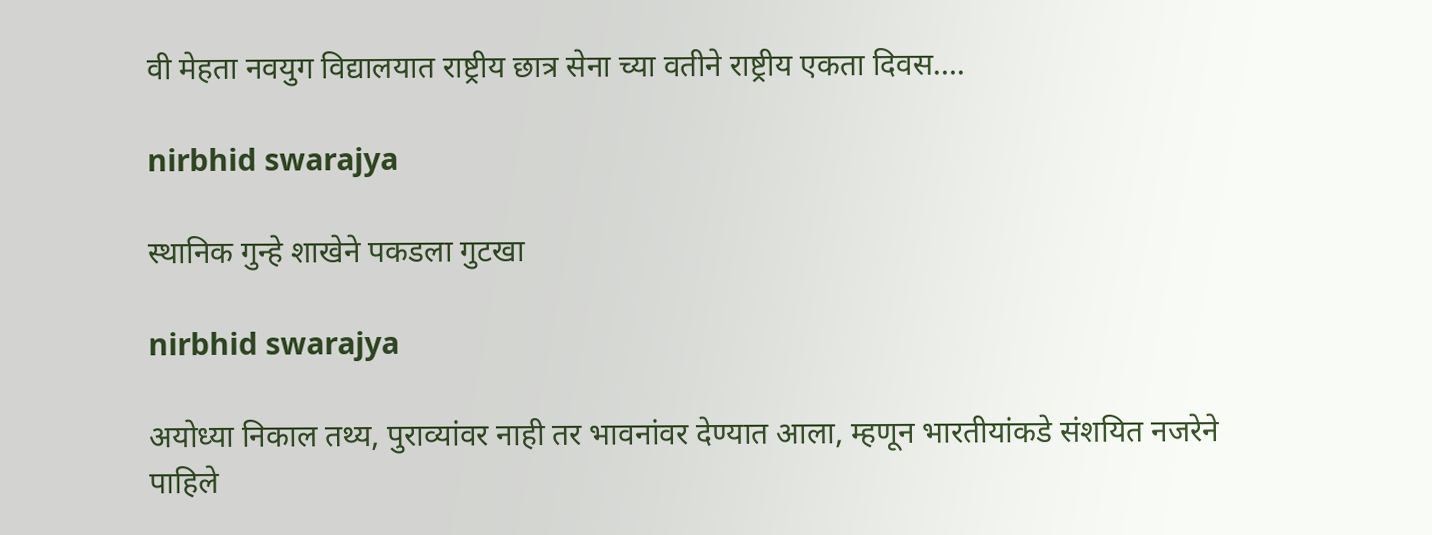वी मेहता नवयुग विद्यालयात राष्ट्रीय छात्र सेना च्या वतीने राष्ट्रीय एकता दिवस….

nirbhid swarajya

स्थानिक गुन्हे शाखेने पकडला गुटखा

nirbhid swarajya

अयोध्या निकाल तथ्य, पुराव्यांवर नाही तर भावनांवर देण्यात आला, म्हणून भारतीयांकडे संशयित नजरेने पाहिले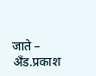जाते – अँड.प्रकाश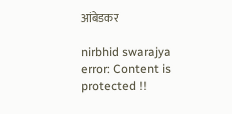आंबेडकर

nirbhid swarajya
error: Content is protected !!